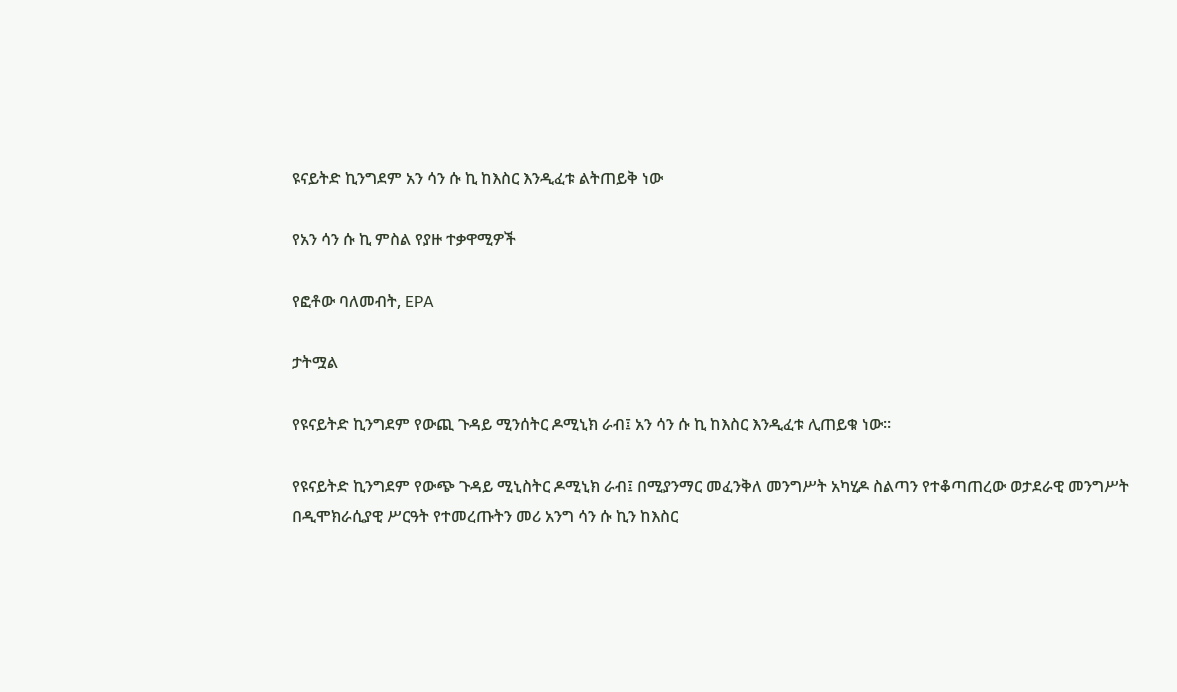ዩናይትድ ኪንግደም አን ሳን ሱ ኪ ከእስር እንዲፈቱ ልትጠይቅ ነው

የአን ሳን ሱ ኪ ምስል የያዙ ተቃዋሚዎች

የፎቶው ባለመብት, EPA

ታትሟል

የዩናይትድ ኪንግደም የውጪ ጉዳይ ሚንሰትር ዶሚኒክ ራብ፤ አን ሳን ሱ ኪ ከእስር እንዲፈቱ ሊጠይቁ ነው።

የዩናይትድ ኪንግደም የውጭ ጉዳይ ሚኒስትር ዶሚኒክ ራብ፤ በሚያንማር መፈንቅለ መንግሥት አካሂዶ ስልጣን የተቆጣጠረው ወታደራዊ መንግሥት በዲሞክራሲያዊ ሥርዓት የተመረጡትን መሪ አንግ ሳን ሱ ኪን ከእስር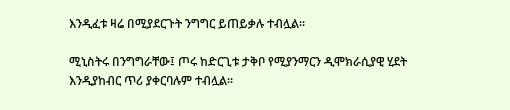እንዲፈቱ ዛሬ በሚያደርጉት ንግግር ይጠይቃሉ ተብሏል።

ሚኒስትሩ በንግግራቸው፤ ጦሩ ከድርጊቱ ታቅቦ የሚያንማርን ዲሞክራሲያዊ ሂደት እንዲያከብር ጥሪ ያቀርባሉም ተብሏል።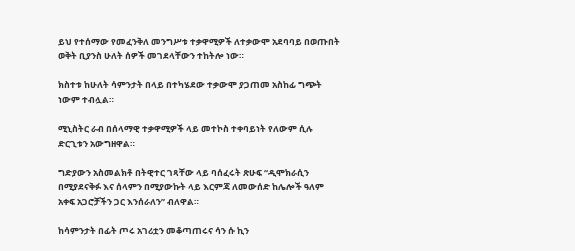ይህ የተሰማው የመፈንቅለ መንግሥቱ ተቃዋሚዎች ለተቃውሞ አደባባይ በወጡበት ወቅት ቢያንስ ሁለት ሰዎች መገደላቸውን ተከትሎ ነው።

ክስተቱ ከሁለት ሳምንታት በላይ በተካሄደው ተቃውሞ ያጋጠመ አስከፊ ግጭት ነውም ተብሏል።

ሚኒስትር ራብ በሰላማዊ ተቃዋሚዎች ላይ መተኮስ ተቀባይነት የለውም ሲሉ ድርጊቱን አውግዘዋል።

ግድያውን አስመልክቶ በትዊተር ገጻቸው ላይ ባሰፈሩት ጽሁፍ “ዲሞክራሲን በሚያደናቅፉ እና ሰላምን በሚያውኩት ላይ እርምጃ ለመውሰድ ከሌሎች ዓለም አቀፍ አጋሮቻችን ጋር እንሰራለን” ብለዋል።

ከሳምንታት በፊት ጦሩ አገሪቷን መቆጣጠሩና ሳን ሱ ኪን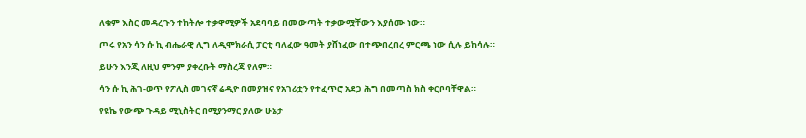ለቁም እስር መዳረጉን ተከትሎ ተቃዋሚዎች አደባባይ በመውጣት ተቃውሟቸውን እያሰሙ ነው።

ጦሩ የአን ሳን ሱ ኪ ብሔራዊ ሊግ ለዲሞክራሲ ፓርቲ ባለፈው ዓመት ያሸነፈው በተጭበረበረ ምርጫ ነው ሲሉ ይከሳሉ።

ይሁን እንጂ ለዚህ ምንም ያቀረቡት ማስረጃ የለም።

ሳን ሱ ኪ ሕገ-ወጥ የፖሊስ መገናኛ ሬዲዮ በመያዝና የአገሪቷን የተፈጥሮ አደጋ ሕግ በመጣስ ክስ ቀርቦባቸዋል።

የዩኬ የውጭ ጉዳይ ሚኒስትር በሚያንማር ያለው ሁኔታ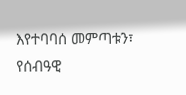እየተባባሰ መምጣቱን፣ የሰብዓዊ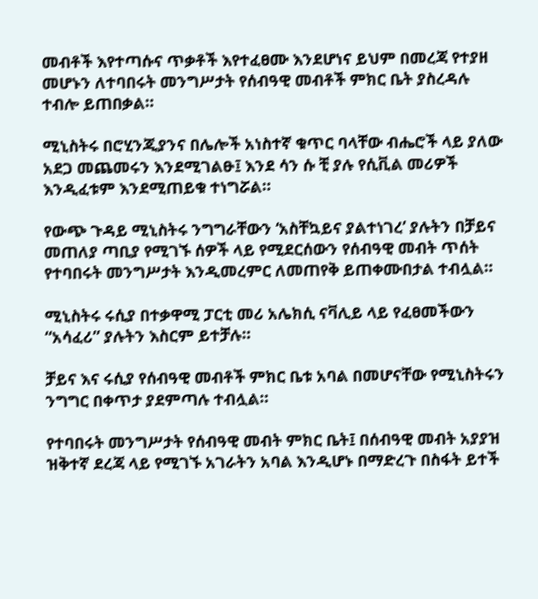መብቶች እየተጣሱና ጥቃቶች እየተፈፀሙ እንደሆነና ይህም በመረጃ የተያዘ መሆኑን ለተባበሩት መንግሥታት የሰብዓዊ መብቶች ምክር ቤት ያስረዳሉ ተብሎ ይጠበቃል።

ሚኒስትሩ በሮሂንጂያንና በሌሎች አነስተኛ ቁጥር ባላቸው ብሔሮች ላይ ያለው አደጋ መጨመሩን እንደሚገልፁ፤ እንደ ሳን ሱ ቺ ያሉ የሲቪል መሪዎች እንዲፈቱም እንደሚጠይቁ ተነግሯል።

የውጭ ጉዳይ ሚኒስትሩ ንግግራቸውን ‘አስቸኳይና ያልተነገረ’ ያሉትን በቻይና መጠለያ ጣቢያ የሚገኙ ሰዎች ላይ የሚደርሰውን የሰብዓዊ መብት ጥሰት የተባበሩት መንግሥታት እንዲመረምር ለመጠየቅ ይጠቀሙበታል ተብሏል።

ሚኒስትሩ ሩሲያ በተቃዋሚ ፓርቲ መሪ አሌክሲ ናቫሊይ ላይ የፈፀመችውን “አሳፈሪ” ያሉትን እስርም ይተቻሉ።

ቻይና እና ሩሲያ የሰብዓዊ መብቶች ምክር ቤቱ አባል በመሆናቸው የሚኒስትሩን ንግግር በቀጥታ ያደምጣሉ ተብሏል።

የተባበሩት መንግሥታት የሰብዓዊ መብት ምክር ቤት፤ በሰብዓዊ መብት አያያዝ ዝቅተኛ ደረጃ ላይ የሚገኙ አገራትን አባል እንዲሆኑ በማድረጉ በስፋት ይተች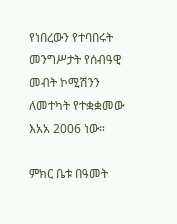የነበረውን የተባበሩት መንግሥታት የሰብዓዊ መብት ኮሚሽንን ለመተካት የተቋቋመው እአአ 2006 ነው።

ምክር ቤቱ በዓመት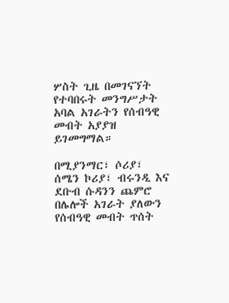ሦስት ጊዜ በመገናኘት የተባበሩት መንግሥታት አባል አገራትን የሰብዓዊ መብት አያያዝ ይገመግማል።

በሚያንማር፣ ሶሪያ፣ ሰሜን ኮሪያ፣ ብሩንዲ እና ደቡብ ሱዳንን ጨምሮ በሌሎች አገራት ያለውን የሰብዓዊ መብት ጥሰት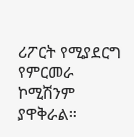ሪፖርት የሚያደርግ የምርመራ ኮሚሽንም ያዋቅራል።